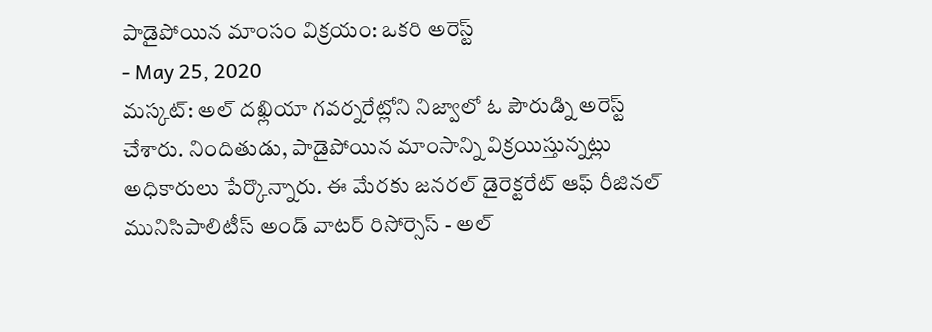పాడైపోయిన మాంసం విక్రయం: ఒకరి అరెస్ట్
- May 25, 2020
మస్కట్: అల్ దఖ్లియా గవర్నరేట్లోని నిజ్వాలో ఓ పౌరుడ్ని అరెస్ట్ చేశారు. నిందితుడు, పాడైపోయిన మాంసాన్ని విక్రయిస్తున్నట్లు అధికారులు పేర్కొన్నారు. ఈ మేరకు జనరల్ డైరెక్టరేట్ ఆఫ్ రీజినల్ మునిసిపాలిటీస్ అండ్ వాటర్ రిసోర్సెస్ - అల్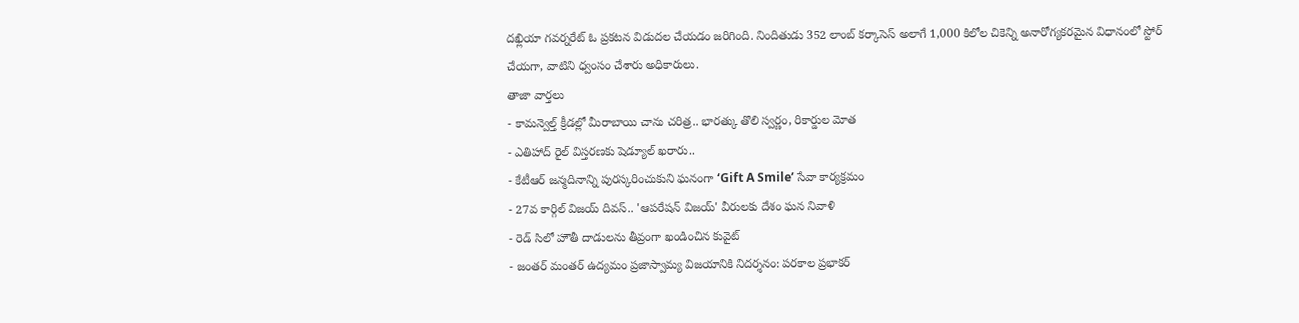దఖ్లియా గవర్నరేట్ ఓ ప్రకటన విడుదల చేయడం జరిగింది. నిందితుడు 352 లాంబ్ కర్కాసెస్ అలాగే 1,000 కిలోల చికెన్ని అనారోగ్యకరమైన విధానంలో స్టోర్ చేయగా, వాటిని ధ్వంసం చేశారు అధికారులు.
తాజా వార్తలు
- కామన్వెల్త్ క్రీడల్లో మీరాబాయి చాను చరిత్ర.. భారత్కు తొలి స్వర్ణం, రికార్డుల మోత
- ఎతిహాద్ రైల్ విస్తరణకు షెడ్యూల్ ఖరారు..
- కేటీఆర్ జన్మదినాన్ని పురస్కరించుకుని ఘనంగా ‘Gift A Smile’ సేవా కార్యక్రమం
- 27వ కార్గిల్ విజయ్ దివస్.. 'ఆపరేషన్ విజయ్' వీరులకు దేశం ఘన నివాళి
- రెడ్ సిలో హౌతీ దాడులను తీవ్రంగా ఖండించిన కువైట్
- జంతర్ మంతర్ ఉద్యమం ప్రజాస్వామ్య విజయానికి నిదర్శనం: పరకాల ప్రభాకర్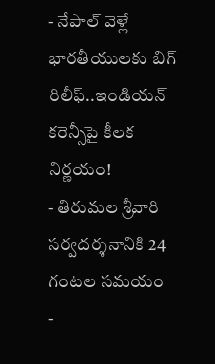- నేపాల్ వెళ్లే భారతీయులకు బిగ్ రిలీఫ్..ఇండియన్ కరెన్సీపై కీలక నిర్ణయం!
- తిరుమల శ్రీవారి సర్వదర్శనానికి 24 గంటల సమయం
-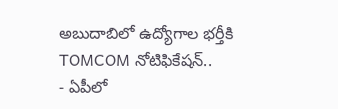అబుదాబిలో ఉద్యోగాల భర్తీకి TOMCOM నోటిఫికేషన్..
- ఏపీలో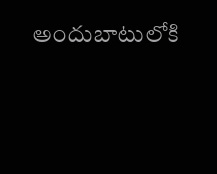అందుబాటులోకి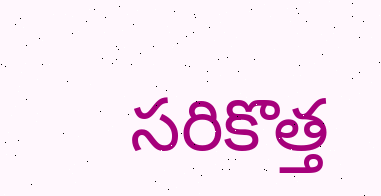సరికొత్త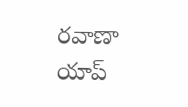రవాణా యాప్